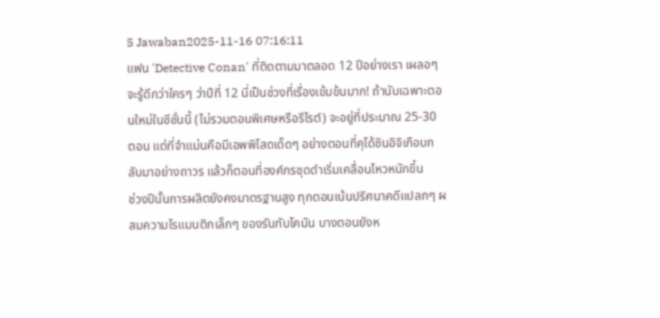5 Jawaban2025-11-16 07:16:11
แฟน 'Detective Conan' ที่ติดตามมาตลอด 12 ปีอย่างเรา เผลอๆ จะรู้ดีกว่าใครๆ ว่าปีที่ 12 นี่เป็นช่วงที่เรื่องเข้มข้นมาก! ถ้านับเฉพาะตอนใหม่ในซีซั่นนี้ (ไม่รวมตอนพิเศษหรือรีไรต์) จะอยู่ที่ประมาณ 25-30 ตอน แต่ที่จำแม่นคือมีเอพพิโสดเด็ดๆ อย่างตอนที่คุโด้ซินอิจิเกือบกลับมาอย่างถาวร แล้วก็ตอนที่องค์กรชุดดำเริ่มเคลื่อนไหวหนักขึ้น
ช่วงปีนั้นการผลิตยังคงมาตรฐานสูง ทุกตอนเน้นปริศนาคดีแปลกๆ ผสมความโรแมนติกเล็กๆ ของรันกับโคนัน บางตอนยังห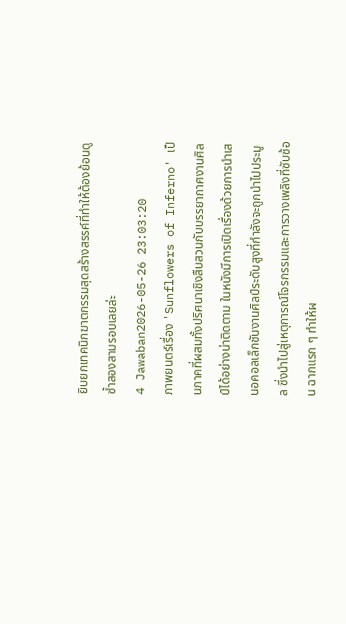ยิบยกเทคนิกฆาตกรรมสุดสร้างสรรค์ที่ทำให้ต้องย้อนดูซ้ำสองสามรอบเลยล่ะ
4 Jawaban2026-05-26 23:03:20
ภาพยนตร์เรื่อง 'Sunflowers of Inferno' เป็นภาคที่ผสมทั้งปริศนาเชิงสืบสวนกับบรรยากาศงานศิลป์ได้อย่างน่าติดตาม ในหนังมีการเปิดเรื่องด้วยการนำเสนอคอลเล็กชันงานศิลป์ระดับสูงที่กำลังจะถูกนำไปประมูล ซึ่งนำไปสู่เหตุการณ์โจรกรรมและการวางเพลิงที่ซับซ้อน ฉากแรก ๆ ทำให้ผ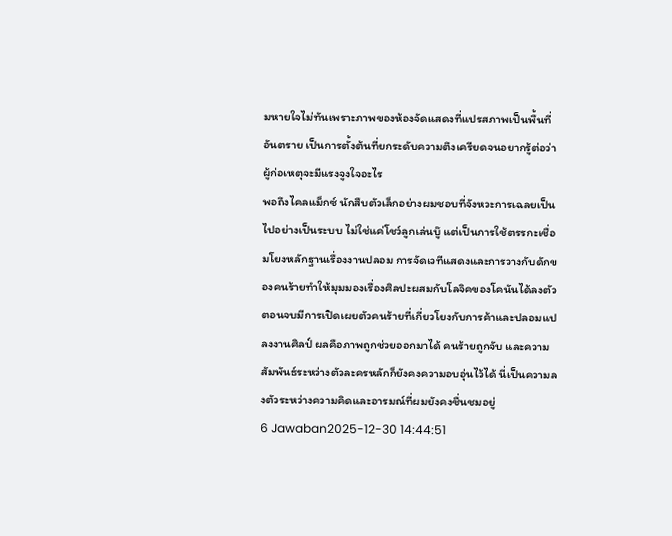มหายใจไม่ทันเพราะภาพของห้องจัดแสดงที่แปรสภาพเป็นพื้นที่อันตราย เป็นการตั้งต้นที่ยกระดับความตึงเครียดจนอยากรู้ต่อว่าผู้ก่อเหตุจะมีแรงจูงใจอะไร
พอถึงไคลแม็กซ์ นักสืบตัวเล็กอย่างผมชอบที่จังหวะการเฉลยเป็นไปอย่างเป็นระบบ ไม่ใช่แค่โชว์ลูกเล่นบู๊ แต่เป็นการใช้ตรรกะเชื่อมโยงหลักฐานเรื่องงานปลอม การจัดเวทีแสดงและการวางกับดักของคนร้ายทำให้มุมมองเรื่องศิลปะผสมกับโลจิคของโคนันได้ลงตัว ตอนจบมีการเปิดเผยตัวคนร้ายที่เกี่ยวโยงกับการค้าและปลอมแปลงงานศิลป์ ผลคือภาพถูกช่วยออกมาได้ คนร้ายถูกจับ และความสัมพันธ์ระหว่างตัวละครหลักก็ยังคงความอบอุ่นไว้ได้ นี่เป็นความลงตัวระหว่างความคิดและอารมณ์ที่ผมยังคงชื่นชมอยู่
6 Jawaban2025-12-30 14:44:51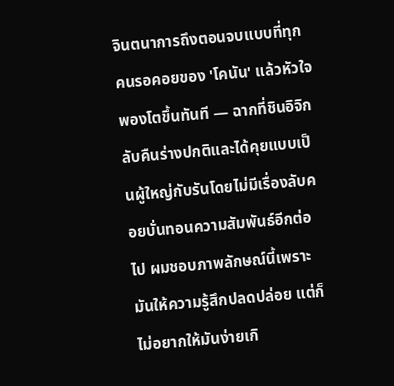จินตนาการถึงตอนจบแบบที่ทุกคนรอคอยของ 'โคนัน' แล้วหัวใจพองโตขึ้นทันที — ฉากที่ชินอิจิกลับคืนร่างปกติและได้คุยแบบเป็นผู้ใหญ่กับรันโดยไม่มีเรื่องลับคอยบั่นทอนความสัมพันธ์อีกต่อไป ผมชอบภาพลักษณ์นี้เพราะมันให้ความรู้สึกปลดปล่อย แต่ก็ไม่อยากให้มันง่ายเกิ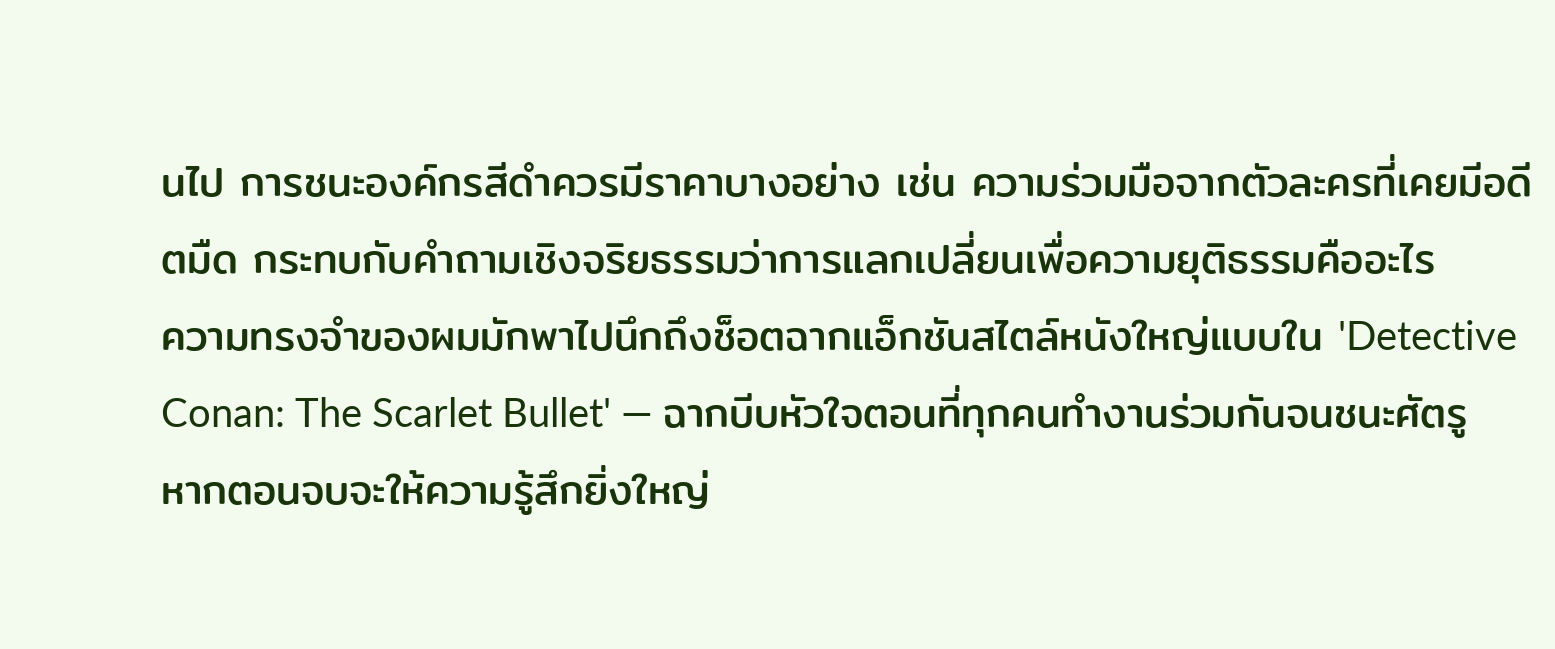นไป การชนะองค์กรสีดำควรมีราคาบางอย่าง เช่น ความร่วมมือจากตัวละครที่เคยมีอดีตมืด กระทบกับคำถามเชิงจริยธรรมว่าการแลกเปลี่ยนเพื่อความยุติธรรมคืออะไร
ความทรงจำของผมมักพาไปนึกถึงช็อตฉากแอ็กชันสไตล์หนังใหญ่แบบใน 'Detective Conan: The Scarlet Bullet' — ฉากบีบหัวใจตอนที่ทุกคนทำงานร่วมกันจนชนะศัตรู หากตอนจบจะให้ความรู้สึกยิ่งใหญ่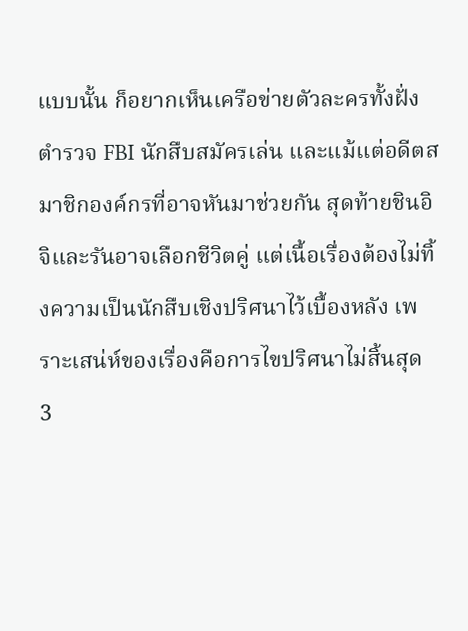แบบนั้น ก็อยากเห็นเครือข่ายตัวละครทั้งฝั่งตำรวจ FBI นักสืบสมัครเล่น และแม้แต่อดีตสมาชิกองค์กรที่อาจหันมาช่วยกัน สุดท้ายชินอิจิและรันอาจเลือกชีวิตคู่ แต่เนื้อเรื่องต้องไม่ทิ้งความเป็นนักสืบเชิงปริศนาไว้เบื้องหลัง เพราะเสน่ห์ของเรื่องคือการไขปริศนาไม่สิ้นสุด
3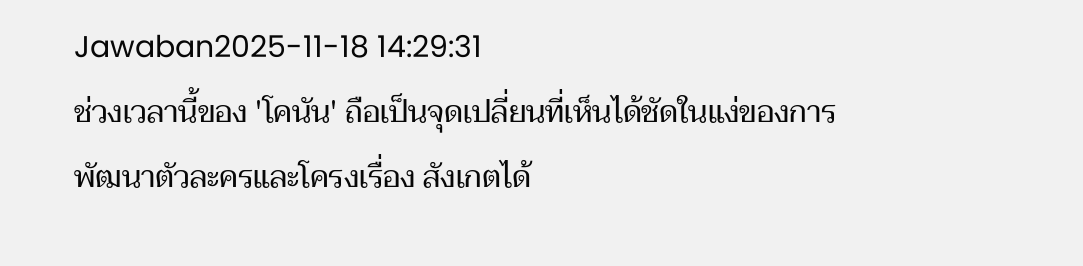Jawaban2025-11-18 14:29:31
ช่วงเวลานี้ของ 'โคนัน' ถือเป็นจุดเปลี่ยนที่เห็นได้ชัดในแง่ของการพัฒนาตัวละครและโครงเรื่อง สังเกตได้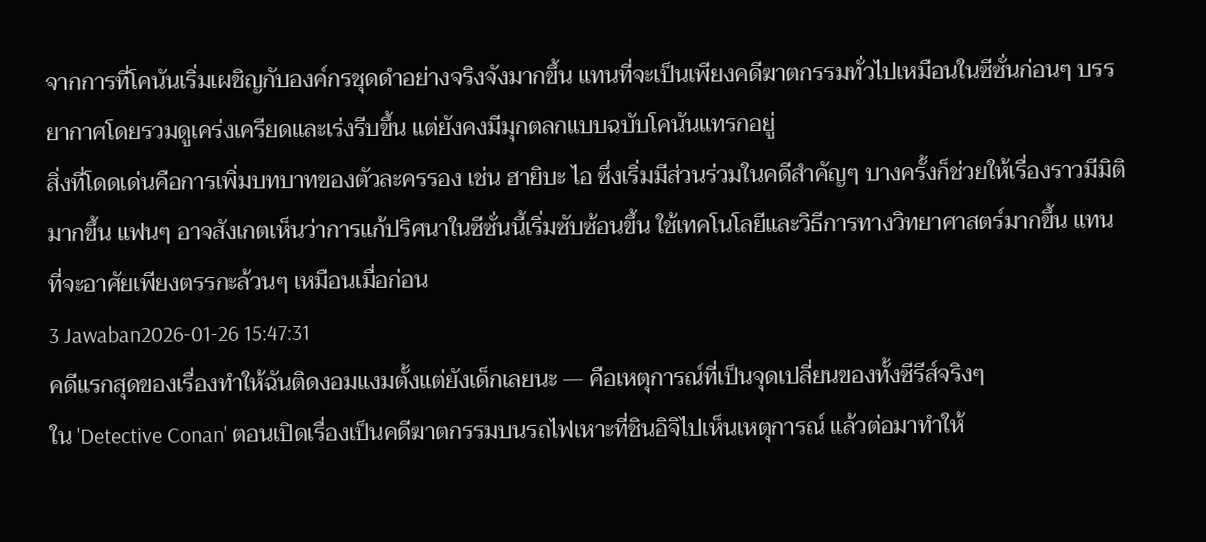จากการที่โคนันเริ่มเผชิญกับองค์กรชุดดำอย่างจริงจังมากขึ้น แทนที่จะเป็นเพียงคดีฆาตกรรมทั่วไปเหมือนในซีซั่นก่อนๆ บรรยากาศโดยรวมดูเคร่งเครียดและเร่งรีบขึ้น แต่ยังคงมีมุกตลกแบบฉบับโคนันแทรกอยู่
สิ่งที่โดดเด่นคือการเพิ่มบทบาทของตัวละครรอง เช่น ฮายิบะ ไอ ซึ่งเริ่มมีส่วนร่วมในคดีสำคัญๆ บางครั้งก็ช่วยให้เรื่องราวมีมิติมากขึ้น แฟนๆ อาจสังเกตเห็นว่าการแก้ปริศนาในซีซั่นนี้เริ่มซับซ้อนขึ้น ใช้เทคโนโลยีและวิธีการทางวิทยาศาสตร์มากขึ้น แทนที่จะอาศัยเพียงตรรกะล้วนๆ เหมือนเมื่อก่อน
3 Jawaban2026-01-26 15:47:31
คดีแรกสุดของเรื่องทำให้ฉันติดงอมแงมตั้งแต่ยังเด็กเลยนะ — คือเหตุการณ์ที่เป็นจุดเปลี่ยนของทั้งซีรีส์จริงๆ
ใน 'Detective Conan' ตอนเปิดเรื่องเป็นคดีฆาตกรรมบนรถไฟเหาะที่ชินอิจิไปเห็นเหตุการณ์ แล้วต่อมาทำให้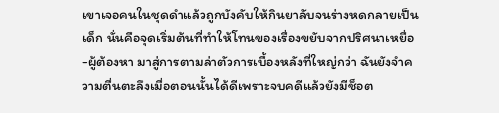เขาเจอคนในชุดดำแล้วถูกบังคับให้กินยาลับจนร่างหดกลายเป็นเด็ก นั่นคือจุดเริ่มต้นที่ทำให้โทนของเรื่องขยับจากปริศนาเหยื่อ-ผู้ต้องหา มาสู่การตามล่าตัวการเบื้องหลังที่ใหญ่กว่า ฉันยังจำความตื่นตะลึงเมื่อตอนนั้นได้ดีเพราะจบคดีแล้วยังมีช็อต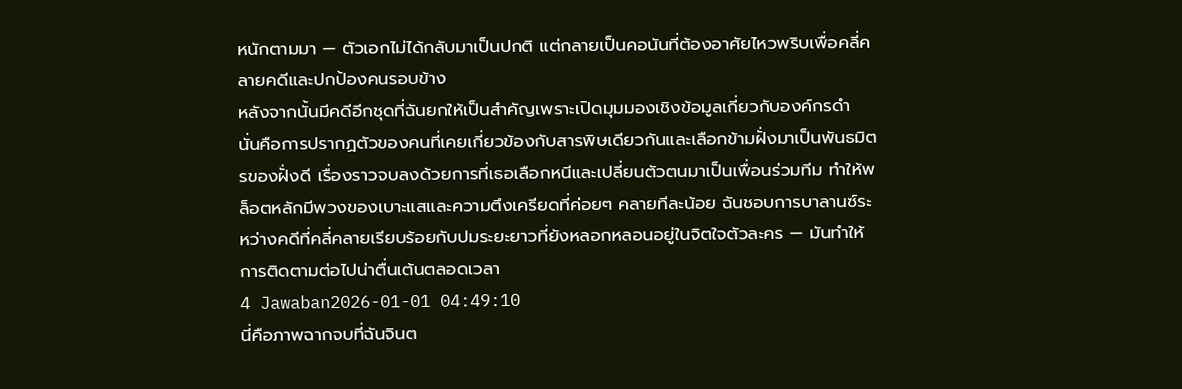หนักตามมา — ตัวเอกไม่ได้กลับมาเป็นปกติ แต่กลายเป็นคอนันที่ต้องอาศัยไหวพริบเพื่อคลี่คลายคดีและปกป้องคนรอบข้าง
หลังจากนั้นมีคดีอีกชุดที่ฉันยกให้เป็นสำคัญเพราะเปิดมุมมองเชิงข้อมูลเกี่ยวกับองค์กรดำ นั่นคือการปรากฏตัวของคนที่เคยเกี่ยวข้องกับสารพิษเดียวกันและเลือกข้ามฝั่งมาเป็นพันธมิตรของฝั่งดี เรื่องราวจบลงด้วยการที่เธอเลือกหนีและเปลี่ยนตัวตนมาเป็นเพื่อนร่วมทีม ทำให้พล็อตหลักมีพวงของเบาะแสและความตึงเครียดที่ค่อยๆ คลายทีละน้อย ฉันชอบการบาลานซ์ระหว่างคดีที่คลี่คลายเรียบร้อยกับปมระยะยาวที่ยังหลอกหลอนอยู่ในจิตใจตัวละคร — มันทำให้การติดตามต่อไปน่าตื่นเต้นตลอดเวลา
4 Jawaban2026-01-01 04:49:10
นี่คือภาพฉากจบที่ฉันจินต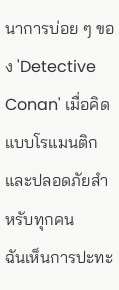นาการบ่อย ๆ ของ 'Detective Conan' เมื่อคิดแบบโรแมนติกและปลอดภัยสำหรับทุกคน
ฉันเห็นการปะทะ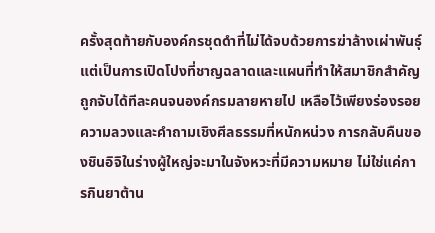ครั้งสุดท้ายกับองค์กรชุดดำที่ไม่ได้จบด้วยการฆ่าล้างเผ่าพันธุ์ แต่เป็นการเปิดโปงที่ชาญฉลาดและแผนที่ทำให้สมาชิกสำคัญถูกจับได้ทีละคนจนองค์กรมลายหายไป เหลือไว้เพียงร่องรอยความลวงและคำถามเชิงศีลธรรมที่หนักหน่วง การกลับคืนของชินอิจิในร่างผู้ใหญ่จะมาในจังหวะที่มีความหมาย ไม่ใช่แค่การกินยาต้าน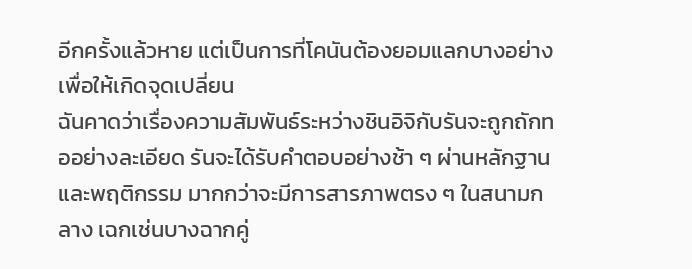อีกครั้งแล้วหาย แต่เป็นการที่โคนันต้องยอมแลกบางอย่างเพื่อให้เกิดจุดเปลี่ยน
ฉันคาดว่าเรื่องความสัมพันธ์ระหว่างชินอิจิกับรันจะถูกถักทออย่างละเอียด รันจะได้รับคำตอบอย่างช้า ๆ ผ่านหลักฐานและพฤติกรรม มากกว่าจะมีการสารภาพตรง ๆ ในสนามกลาง เฉกเช่นบางฉากคู่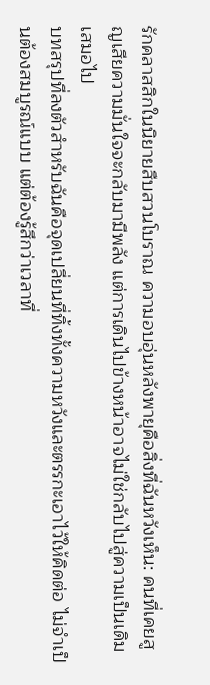รักคลาสสิกในนิยายสืบสวนโบราณ ความอบอุ่นหลังพายุคือสิ่งที่ฉันหวังเห็น: คนที่เคยสูญเสียความมั่นใจจะกลับมามีพลัง แต่การเดินไปข้างหน้าอาจไม่ใช่กลับไปสู่ความเป็นเดิมเสมอไป
บทสรุปที่ลงตัวสำหรับฉันคือจุดเปลี่ยนที่ทิ้งทั้งความหวังและตรรกะเอาไว้ให้คิดต่อ ไม่จำเป็นต้องสมบูรณ์แบบ แต่ต้องรู้สึกว่าเวลาที่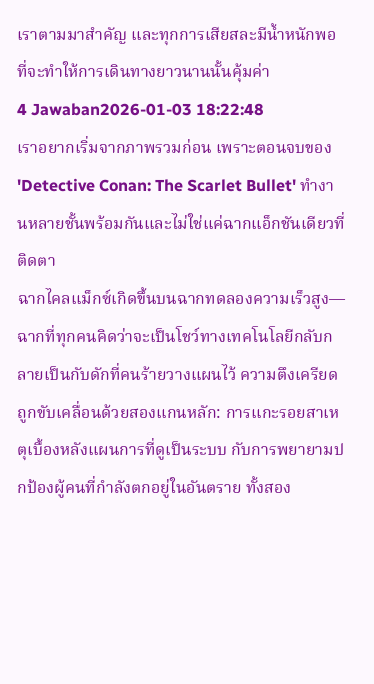เราตามมาสำคัญ และทุกการเสียสละมีน้ำหนักพอที่จะทำให้การเดินทางยาวนานนั้นคุ้มค่า
4 Jawaban2026-01-03 18:22:48
เราอยากเริ่มจากภาพรวมก่อน เพราะตอนจบของ 'Detective Conan: The Scarlet Bullet' ทำงานหลายชั้นพร้อมกันและไม่ใช่แค่ฉากแอ็กชันเดียวที่ติดตา
ฉากไคลแม็กซ์เกิดขึ้นบนฉากทดลองความเร็วสูง—ฉากที่ทุกคนคิดว่าจะเป็นโชว์ทางเทคโนโลยีกลับกลายเป็นกับดักที่คนร้ายวางแผนไว้ ความตึงเครียดถูกขับเคลื่อนด้วยสองแกนหลัก: การแกะรอยสาเหตุเบื้องหลังแผนการที่ดูเป็นระบบ กับการพยายามปกป้องผู้คนที่กำลังตกอยู่ในอันตราย ทั้งสอง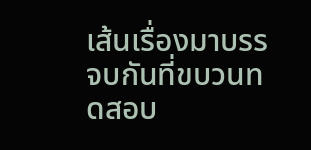เส้นเรื่องมาบรรจบกันที่ขบวนทดสอบ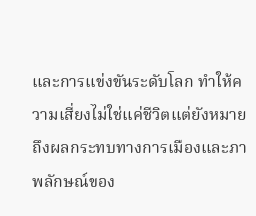และการแข่งขันระดับโลก ทำให้ความเสี่ยงไม่ใช่แค่ชีวิตแต่ยังหมายถึงผลกระทบทางการเมืองและภาพลักษณ์ของ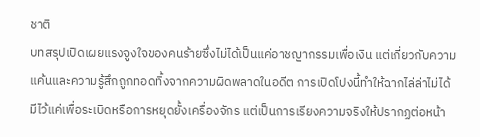ชาติ
บทสรุปเปิดเผยแรงจูงใจของคนร้ายซึ่งไม่ได้เป็นแค่อาชญากรรมเพื่อเงิน แต่เกี่ยวกับความแค้นและความรู้สึกถูกทอดทิ้งจากความผิดพลาดในอดีต การเปิดโปงนี้ทำให้ฉากไล่ล่าไม่ได้มีไว้แค่เพื่อระเบิดหรือการหยุดยั้งเครื่องจักร แต่เป็นการเรียงความจริงให้ปรากฏต่อหน้า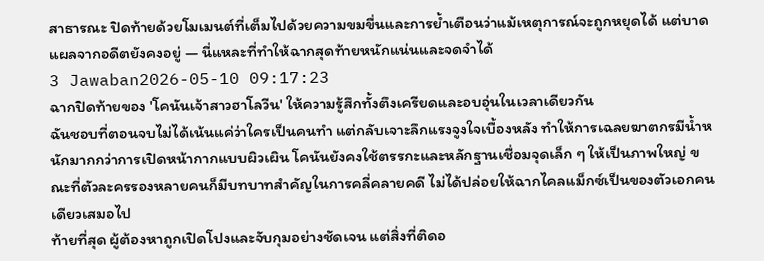สาธารณะ ปิดท้ายด้วยโมเมนต์ที่เต็มไปด้วยความขมขื่นและการย้ำเตือนว่าแม้เหตุการณ์จะถูกหยุดได้ แต่บาดแผลจากอดีตยังคงอยู่ — นี่แหละที่ทำให้ฉากสุดท้ายหนักแน่นและจดจำได้
3 Jawaban2026-05-10 09:17:23
ฉากปิดท้ายของ 'โคนันเจ้าสาวฮาโลวีน' ให้ความรู้สึกทั้งตึงเครียดและอบอุ่นในเวลาเดียวกัน
ฉันชอบที่ตอนจบไม่ได้เน้นแค่ว่าใครเป็นคนทำ แต่กลับเจาะลึกแรงจูงใจเบื้องหลัง ทำให้การเฉลยฆาตกรมีน้ำหนักมากกว่าการเปิดหน้ากากแบบผิวเผิน โคนันยังคงใช้ตรรกะและหลักฐานเชื่อมจุดเล็ก ๆ ให้เป็นภาพใหญ่ ขณะที่ตัวละครรองหลายคนก็มีบทบาทสำคัญในการคลี่คลายคดี ไม่ได้ปล่อยให้ฉากไคลแม็กซ์เป็นของตัวเอกคนเดียวเสมอไป
ท้ายที่สุด ผู้ต้องหาถูกเปิดโปงและจับกุมอย่างชัดเจน แต่สิ่งที่ติดอ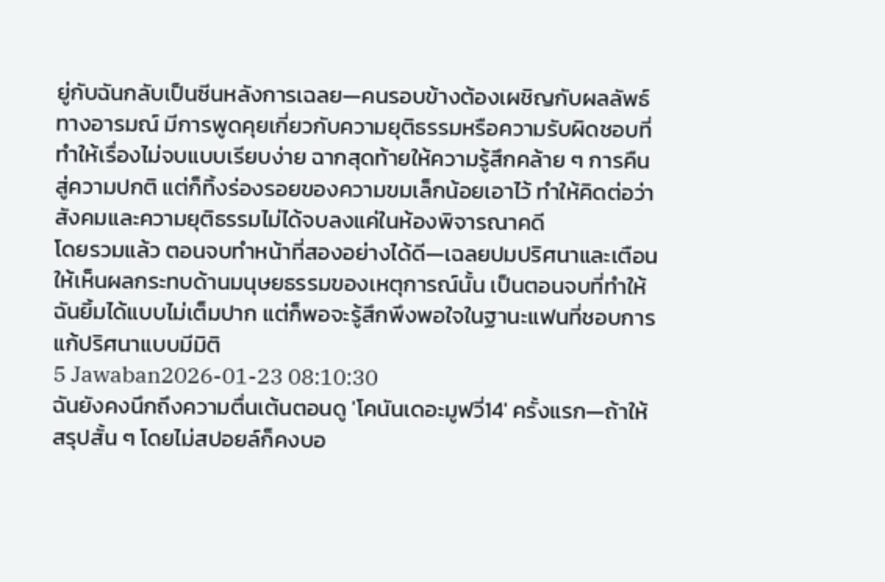ยู่กับฉันกลับเป็นซีนหลังการเฉลย—คนรอบข้างต้องเผชิญกับผลลัพธ์ทางอารมณ์ มีการพูดคุยเกี่ยวกับความยุติธรรมหรือความรับผิดชอบที่ทำให้เรื่องไม่จบแบบเรียบง่าย ฉากสุดท้ายให้ความรู้สึกคล้าย ๆ การคืนสู่ความปกติ แต่ก็ทิ้งร่องรอยของความขมเล็กน้อยเอาไว้ ทำให้คิดต่อว่าสังคมและความยุติธรรมไม่ได้จบลงแค่ในห้องพิจารณาคดี
โดยรวมแล้ว ตอนจบทำหน้าที่สองอย่างได้ดี—เฉลยปมปริศนาและเตือนให้เห็นผลกระทบด้านมนุษยธรรมของเหตุการณ์นั้น เป็นตอนจบที่ทำให้ฉันยิ้มได้แบบไม่เต็มปาก แต่ก็พอจะรู้สึกพึงพอใจในฐานะแฟนที่ชอบการแก้ปริศนาแบบมีมิติ
5 Jawaban2026-01-23 08:10:30
ฉันยังคงนึกถึงความตื่นเต้นตอนดู 'โคนันเดอะมูฟวี่14' ครั้งแรก—ถ้าให้สรุปสั้น ๆ โดยไม่สปอยล์ก็คงบอ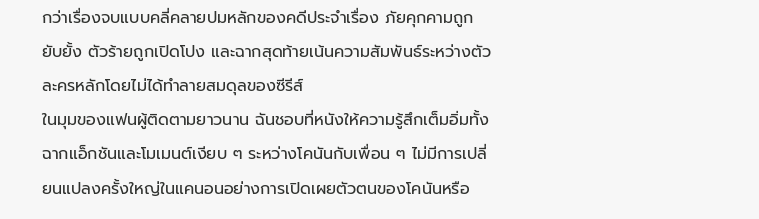กว่าเรื่องจบแบบคลี่คลายปมหลักของคดีประจำเรื่อง ภัยคุกคามถูกยับยั้ง ตัวร้ายถูกเปิดโปง และฉากสุดท้ายเน้นความสัมพันธ์ระหว่างตัวละครหลักโดยไม่ได้ทำลายสมดุลของซีรีส์
ในมุมของแฟนผู้ติดตามยาวนาน ฉันชอบที่หนังให้ความรู้สึกเต็มอิ่มทั้งฉากแอ็กชันและโมเมนต์เงียบ ๆ ระหว่างโคนันกับเพื่อน ๆ ไม่มีการเปลี่ยนแปลงครั้งใหญ่ในแคนอนอย่างการเปิดเผยตัวตนของโคนันหรือ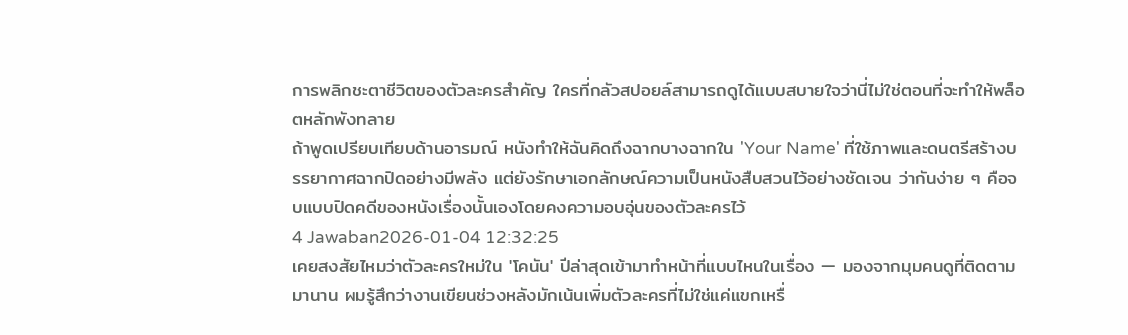การพลิกชะตาชีวิตของตัวละครสำคัญ ใครที่กลัวสปอยล์สามารถดูได้แบบสบายใจว่านี่ไม่ใช่ตอนที่จะทำให้พล็อตหลักพังทลาย
ถ้าพูดเปรียบเทียบด้านอารมณ์ หนังทำให้ฉันคิดถึงฉากบางฉากใน 'Your Name' ที่ใช้ภาพและดนตรีสร้างบรรยากาศฉากปิดอย่างมีพลัง แต่ยังรักษาเอกลักษณ์ความเป็นหนังสืบสวนไว้อย่างชัดเจน ว่ากันง่าย ๆ คือจบแบบปิดคดีของหนังเรื่องนั้นเองโดยคงความอบอุ่นของตัวละครไว้
4 Jawaban2026-01-04 12:32:25
เคยสงสัยไหมว่าตัวละครใหม่ใน 'โคนัน' ปีล่าสุดเข้ามาทำหน้าที่แบบไหนในเรื่อง — มองจากมุมคนดูที่ติดตามมานาน ผมรู้สึกว่างานเขียนช่วงหลังมักเน้นเพิ่มตัวละครที่ไม่ใช่แค่แขกเหรื่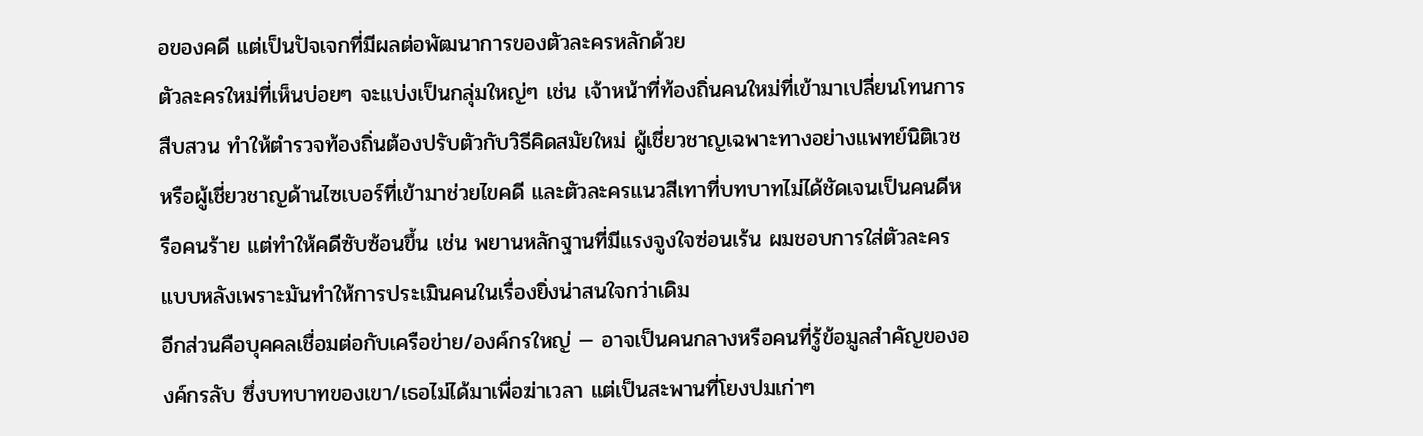อของคดี แต่เป็นปัจเจกที่มีผลต่อพัฒนาการของตัวละครหลักด้วย
ตัวละครใหม่ที่เห็นบ่อยๆ จะแบ่งเป็นกลุ่มใหญ่ๆ เช่น เจ้าหน้าที่ท้องถิ่นคนใหม่ที่เข้ามาเปลี่ยนโทนการสืบสวน ทำให้ตำรวจท้องถิ่นต้องปรับตัวกับวิธีคิดสมัยใหม่ ผู้เชี่ยวชาญเฉพาะทางอย่างแพทย์นิติเวชหรือผู้เชี่ยวชาญด้านไซเบอร์ที่เข้ามาช่วยไขคดี และตัวละครแนวสีเทาที่บทบาทไม่ได้ชัดเจนเป็นคนดีหรือคนร้าย แต่ทำให้คดีซับซ้อนขึ้น เช่น พยานหลักฐานที่มีแรงจูงใจซ่อนเร้น ผมชอบการใส่ตัวละครแบบหลังเพราะมันทำให้การประเมินคนในเรื่องยิ่งน่าสนใจกว่าเดิม
อีกส่วนคือบุคคลเชื่อมต่อกับเครือข่าย/องค์กรใหญ่ — อาจเป็นคนกลางหรือคนที่รู้ข้อมูลสำคัญขององค์กรลับ ซึ่งบทบาทของเขา/เธอไม่ได้มาเพื่อฆ่าเวลา แต่เป็นสะพานที่โยงปมเก่าๆ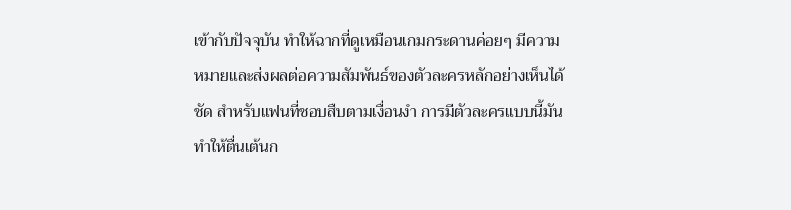เข้ากับปัจจุบัน ทำให้ฉากที่ดูเหมือนเกมกระดานค่อยๆ มีความหมายและส่งผลต่อความสัมพันธ์ของตัวละครหลักอย่างเห็นได้ชัด สำหรับแฟนที่ชอบสืบตามเงื่อนงำ การมีตัวละครแบบนี้มันทำให้ตื่นเต้นก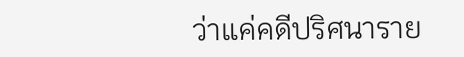ว่าแค่คดีปริศนาราย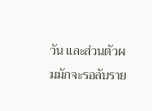วัน และส่วนตัวผมมักจะรอลับราย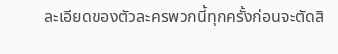ละเอียดของตัวละครพวกนี้ทุกครั้งก่อนจะตัดสิ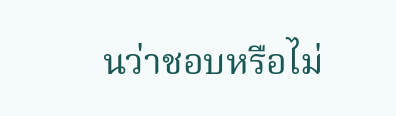นว่าชอบหรือไม่